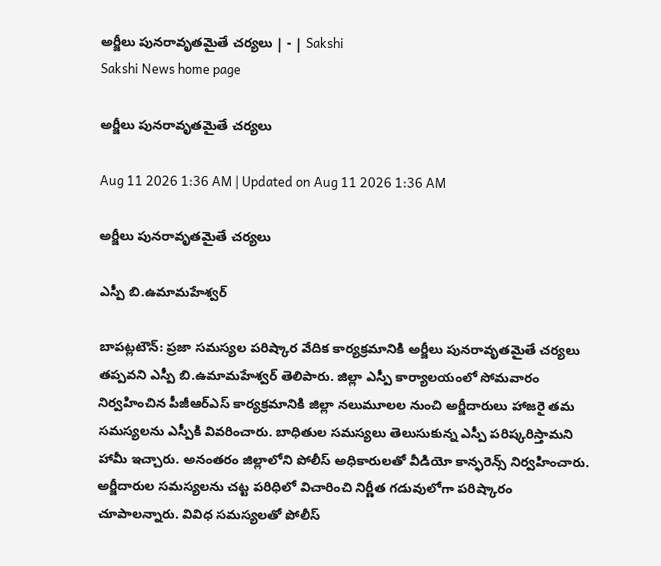అర్జీలు పునరావృతమైతే చర్యలు | - | Sakshi
Sakshi News home page

అర్జీలు పునరావృతమైతే చర్యలు

Aug 11 2026 1:36 AM | Updated on Aug 11 2026 1:36 AM

అర్జీలు పునరావృతమైతే చర్యలు

ఎస్పీ బి.ఉమామహేశ్వర్‌

బాపట్లటౌన్‌: ప్రజా సమస్యల పరిష్కార వేదిక కార్యక్రమానికి అర్జీలు పునరావృతమైతే చర్యలు తప్పవని ఎస్పీ బి.ఉమామహేశ్వర్‌ తెలిపారు. జిల్లా ఎస్పీ కార్యాలయంలో సోమవారం నిర్వహించిన పీజీఆర్‌ఎస్‌ కార్యక్రమానికి జిల్లా నలుమూలల నుంచి అర్జీదారులు హాజరై తమ సమస్యలను ఎస్పీకి వివరించారు. బాధితుల సమస్యలు తెలుసుకున్న ఎస్పీ పరిష్కరిస్తామని హామీ ఇచ్చారు. అనంతరం జిల్లాలోని పోలీస్‌ అధికారులతో వీడియో కాన్ఫరెన్స్‌ నిర్వహించారు. అర్జీదారుల సమస్యలను చట్ట పరిధిలో విచారించి నిర్ణీత గడువులోగా పరిష్కారం చూపాలన్నారు. వివిధ సమస్యలతో పోలీస్‌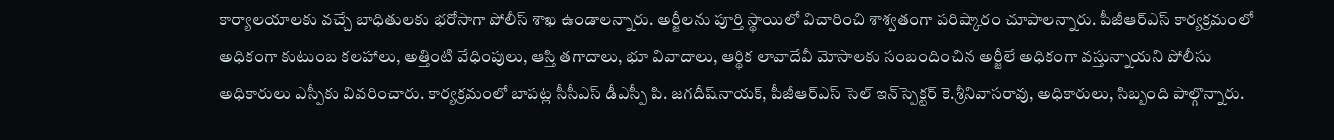కార్యాలయాలకు వచ్చే బాధితులకు భరోసాగా పోలీస్‌ శాఖ ఉండాలన్నారు. అర్జీలను పూర్తి స్థాయిలో విచారించి శాశ్వతంగా పరిష్కారం చూపాలన్నారు. పీజీఆర్‌ఎస్‌ కార్యక్రమంలో అధికంగా కుటుంబ కలహాలు, అత్తింటి వేధింపులు, ఆస్తి తగాదాలు, భూ వివాదాలు, ఆర్థిక లావాదేవీ మోసాలకు సంబందించిన అర్జీలే అధికంగా వస్తున్నాయని పోలీసు అధికారులు ఎస్పీకు వివరించారు. కార్యక్రమంలో బాపట్ల సీసీఎస్‌ డీఎస్పీ పి. జగదీష్‌నాయక్‌, పీజీఆర్‌ఎస్‌ సెల్‌ ఇన్‌స్పెక్టర్‌ కె.శ్రీనివాసరావు, అధికారులు, సిబ్బంది పాల్గొన్నారు.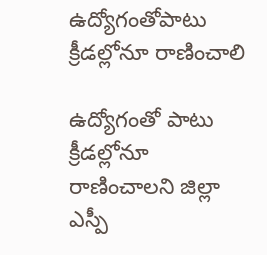ఉద్యోగంతోపాటు క్రీడల్లోనూ రాణించాలి

ఉద్యోగంతో పాటు క్రీడల్లోనూ రాణించాలని జిల్లా ఎస్పీ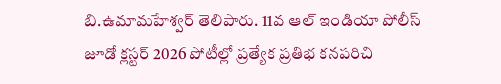బి.ఉమామహేశ్వర్‌ తెలిపారు. 11వ ఆల్‌ ఇండియా పోలీస్‌ జూడో క్లస్టర్‌ 2026 పోటీల్లో ప్రత్యేక ప్రతిభ కనపరిచి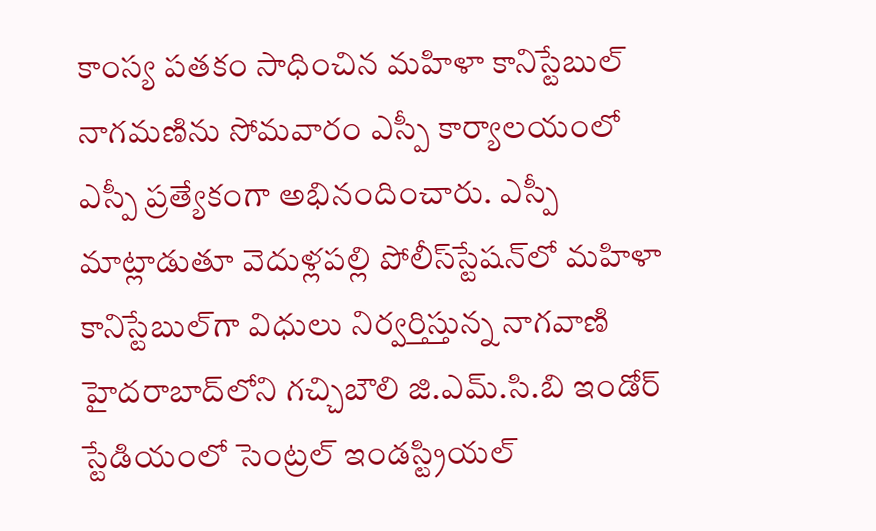కాంస్య పతకం సాధించిన మహిళా కానిస్టేబుల్‌ నాగమణిను సోమవారం ఎస్పీ కార్యాలయంలో ఎస్పీ ప్రత్యేకంగా అభినందించారు. ఎస్పీ మాట్లాడుతూ వెదుళ్లపల్లి పోలీస్‌స్టేషన్‌లో మహిళా కానిస్టేబుల్‌గా విధులు నిర్వర్తిస్తున్న నాగవాణి హైదరాబాద్‌లోని గచ్చిబౌలి జి.ఎమ్‌.సి.బి ఇండోర్‌ స్టేడియంలో సెంట్రల్‌ ఇండస్ట్రియల్‌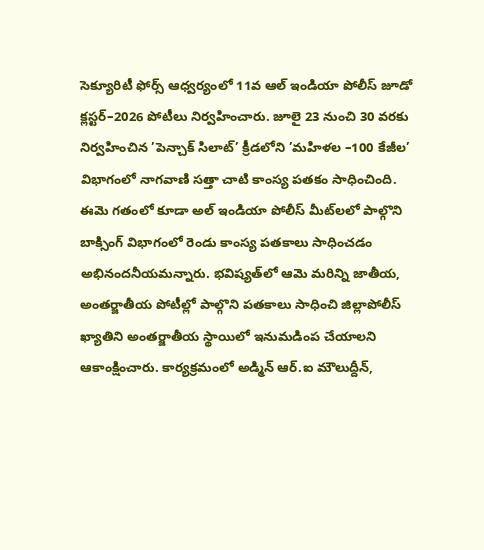సెక్యూరిటీ ఫోర్స్‌ ఆధ్వర్యంలో 11వ ఆల్‌ ఇండియా పోలీస్‌ జూడో క్లస్టర్‌–2026 పోటీలు నిర్వహించారు. జూలై 23 నుంచి 30 వరకు నిర్వహించిన ’పెన్చాక్‌ సిలాట్‌’ క్రీడలోని ’మహిళల –100 కేజీల’ విభాగంలో నాగవాణి సత్తా చాటి కాంస్య పతకం సాధించింది. ఈమె గతంలో కూడా అల్‌ ఇండియా పోలీస్‌ మీట్‌లలో పాల్గొని బాక్సింగ్‌ విభాగంలో రెండు కాంస్య పతకాలు సాధించడం అభినందనీయమన్నారు. భవిష్యత్‌లో ఆమె మరిన్ని జాతీయ, అంతర్జాతీయ పోటీల్లో పాల్గొని పతకాలు సాధించి జిల్లాపోలీస్‌ ఖ్యాతిని అంతర్జాతీయ స్థాయిలో ఇనుమడింప చేయాలని ఆకాంక్షించారు. కార్యక్రమంలో అడ్మిన్‌ ఆర్‌.ఐ మౌలుద్దీన్‌,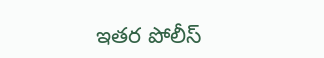ఇతర పోలీస్‌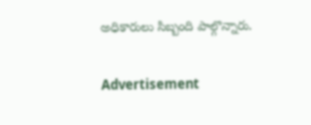అధికారులు సిబ్బంది పాల్గొన్నారు.

Advertisement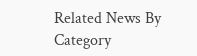Related News By Category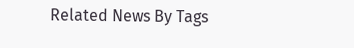Related News By Tags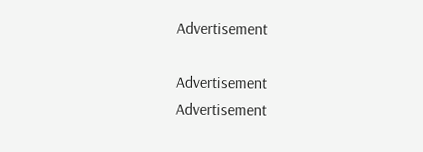Advertisement

Advertisement
Advertisement